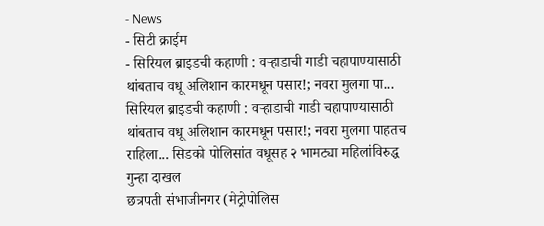- News
- सिटी क्राईम
- सिरियल ब्राइडची कहाणी : वऱ्हाडाची गाडी चहापाण्यासाठी थांबताच वधू अलिशान कारमधून पसार!; नवरा मुलगा पा...
सिरियल ब्राइडची कहाणी : वऱ्हाडाची गाडी चहापाण्यासाठी थांबताच वधू अलिशान कारमधून पसार!; नवरा मुलगा पाहतच राहिला... सिडको पोलिसांत वधूसह २ भामट्या महिलांविरुद्ध गुन्हा दाखल
छत्रपती संभाजीनगर (मेट्रोपोलिस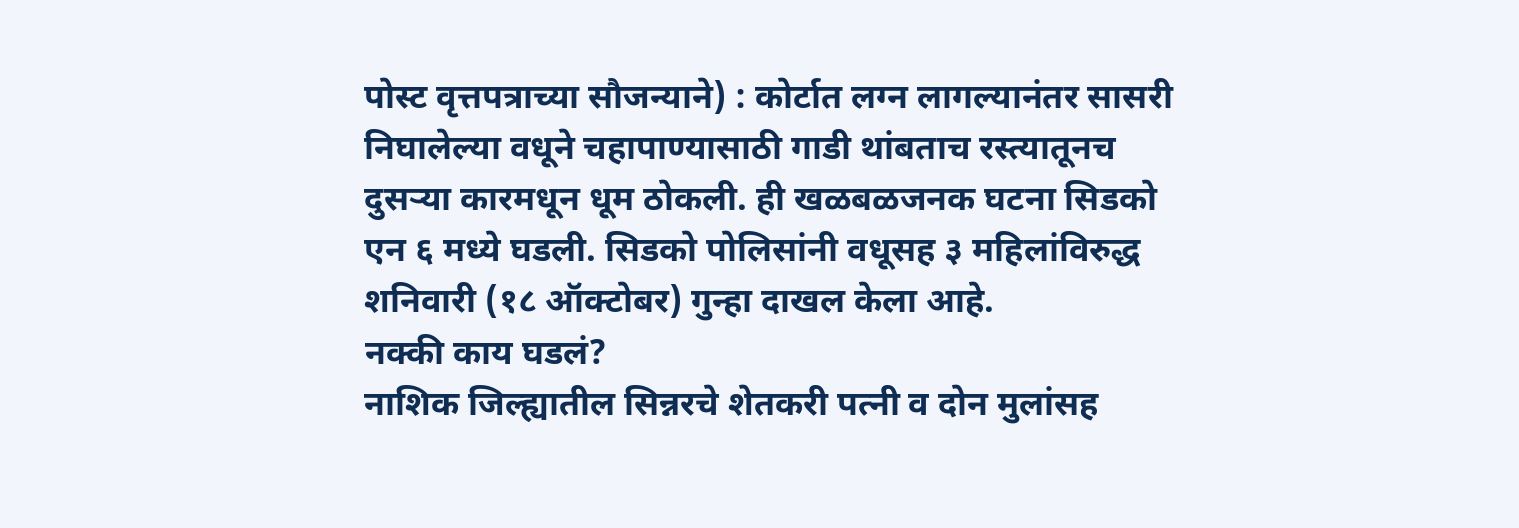पोस्ट वृत्तपत्राच्या सौजन्याने) : कोर्टात लग्न लागल्यानंतर सासरी निघालेल्या वधूने चहापाण्यासाठी गाडी थांबताच रस्त्यातूनच दुसऱ्या कारमधून धूम ठोकली. ही खळबळजनक घटना सिडको एन ६ मध्ये घडली. सिडको पोलिसांनी वधूसह ३ महिलांविरुद्ध शनिवारी (१८ ऑक्टोबर) गुन्हा दाखल केला आहे.
नक्की काय घडलं?
नाशिक जिल्ह्यातील सिन्नरचे शेतकरी पत्नी व दोन मुलांसह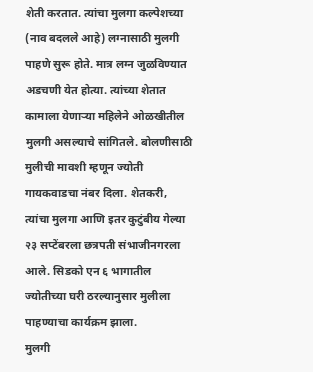शेती करतात. त्यांचा मुलगा कल्पेशच्या (नाव बदलले आहे) लग्नासाठी मुलगी पाहणे सुरू होते. मात्र लग्न जुळविण्यात अडचणी येत होत्या. त्यांच्या शेतात कामाला येणाऱ्या महिलेने ओळखीतील मुलगी असल्याचे सांगितले. बोलणीसाठी मुलीची मावशी म्हणून ज्योती गायकवाडचा नंबर दिला. शेतकरी, त्यांचा मुलगा आणि इतर कुटुंबीय गेल्या २३ सप्टेंबरला छत्रपती संभाजीनगरला आले. सिडको एन ६ भागातील ज्योतीच्या घरी ठरल्यानुसार मुलीला पाहण्याचा कार्यक्रम झाला.
मुलगी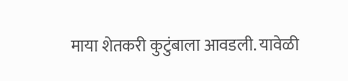माया शेतकरी कुटुंबाला आवडली. यावेळी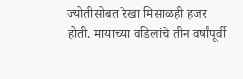ज्योतीसोबत रेखा मिसाळही हजर होती. मायाच्या वडिलांचे तीन वर्षांपूर्वी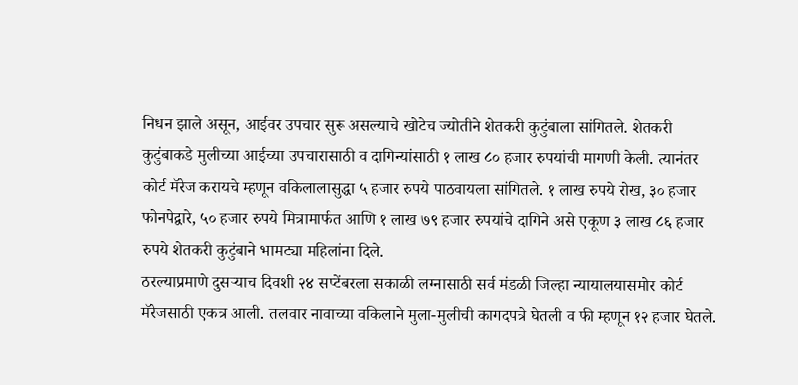निधन झाले असून, आईवर उपचार सुरू असल्याचे खोटेच ज्योतीने शेतकरी कुटुंबाला सांगितले. शेतकरी कुटुंबाकडे मुलीच्या आईच्या उपचारासाठी व दागिन्यांसाठी १ लाख ८० हजार रुपयांची मागणी केली. त्यानंतर कोर्ट मॅरेज करायचे म्हणून वकिलालासुद्धा ५ हजार रुपये पाठवायला सांगितले. १ लाख रुपये रोख, ३० हजार फोनपेद्वारे, ५० हजार रुपये मित्रामार्फत आणि १ लाख ७९ हजार रुपयांचे दागिने असे एकूण ३ लाख ८६ हजार रुपये शेतकरी कुटुंबाने भामट्या महिलांना दिले.
ठरल्याप्रमाणे दुसऱ्याच दिवशी २४ सप्टेंबरला सकाळी लग्नासाठी सर्व मंडळी जिल्हा न्यायालयासमोर कोर्ट मॅरेजसाठी एकत्र आली. तलवार नावाच्या वकिलाने मुला-मुलीची कागदपत्रे घेतली व फी म्हणून १२ हजार घेतले.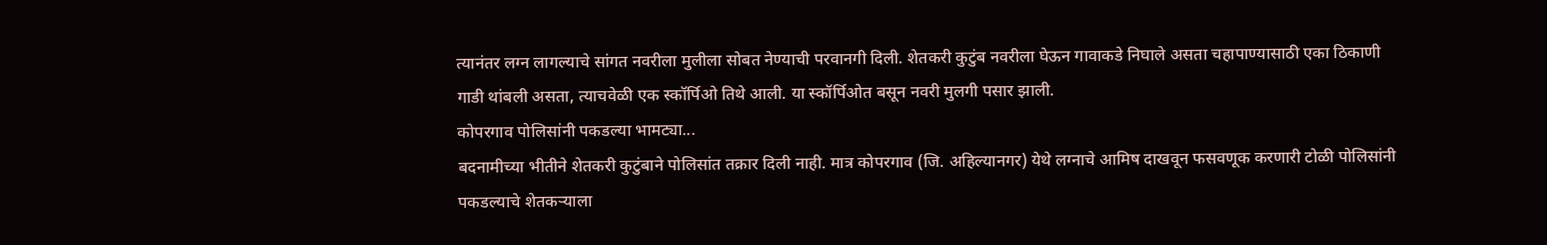त्यानंतर लग्न लागल्याचे सांगत नवरीला मुलीला सोबत नेण्याची परवानगी दिली. शेतकरी कुटुंब नवरीला घेऊन गावाकडे निघाले असता चहापाण्यासाठी एका ठिकाणी गाडी थांबली असता, त्याचवेळी एक स्कॉर्पिओ तिथे आली. या स्कॉर्पिओत बसून नवरी मुलगी पसार झाली.
कोपरगाव पोलिसांनी पकडल्या भामट्या...
बदनामीच्या भीतीने शेतकरी कुटुंबाने पोलिसांत तक्रार दिली नाही. मात्र कोपरगाव (जि. अहिल्यानगर) येथे लग्नाचे आमिष दाखवून फसवणूक करणारी टोळी पोलिसांनी पकडल्याचे शेतकऱ्याला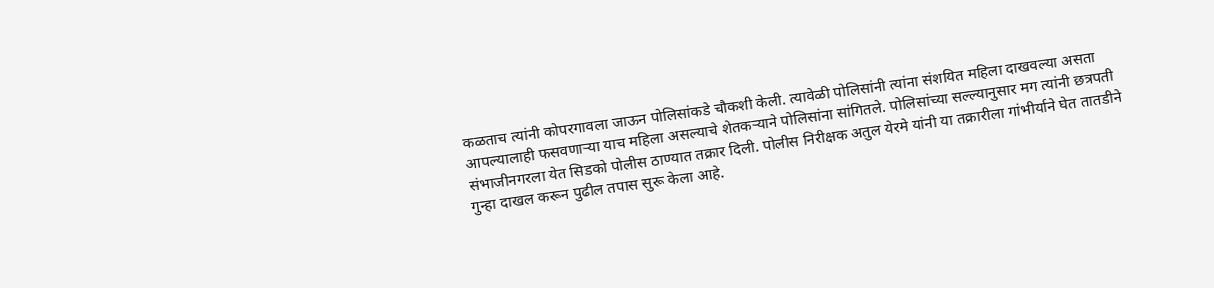कळताच त्यांनी कोपरगावला जाऊन पोलिसांकडे चौकशी केली. त्यावेळी पोलिसांनी त्यांना संशयित महिला दाखवल्या असता आपल्यालाही फसवणाऱ्या याच महिला असल्याचे शेतकऱ्याने पोलिसांना सांगितले. पोलिसांच्या सल्ल्यानुसार मग त्यांनी छत्रपती संभाजीनगरला येत सिडको पोलीस ठाण्यात तक्रार दिली. पोलीस निरीक्षक अतुल येरमे यांनी या तक्रारीला गांभीर्याने घेत तातडीने गुन्हा दाखल करून पुढील तपास सुरू केला आहे.